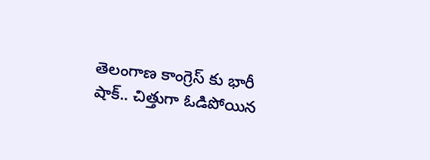తెలంగాణ కాంగ్రెస్ కు భారీ షాక్.. చిత్తుగా ఓడిపోయిన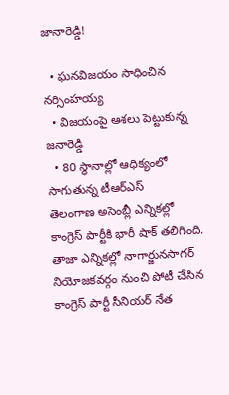జానారెడ్డి!

  • ఘనవిజయం సాధించిన నర్సింహయ్య
  • విజయంపై ఆశలు పెట్టుకున్న జనారెడ్డి
  • 80 స్థానాల్లో ఆధిక్యంలో సాగుతున్న టీఆర్ఎస్
తెలంగాణ అసెంబ్లీ ఎన్నికల్లో కాంగ్రెస్ పార్టీకి భారీ షాక్ తలిగింది. తాజా ఎన్నికల్లో నాగార్జునసాగర్ నియోజకవర్గం నుంచి పోటీ చేసిన కాంగ్రెస్ పార్టీ సీనియర్ నేత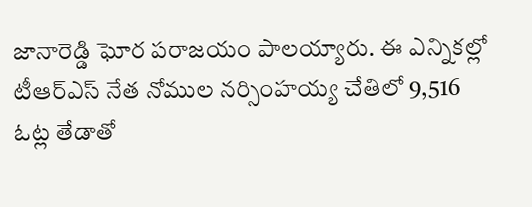జానారెడ్డి ఘోర పరాజయం పాలయ్యారు. ఈ ఎన్నికల్లో టీఆర్ఎస్ నేత నోముల నర్సింహయ్య చేతిలో 9,516 ఓట్ల తేడాతో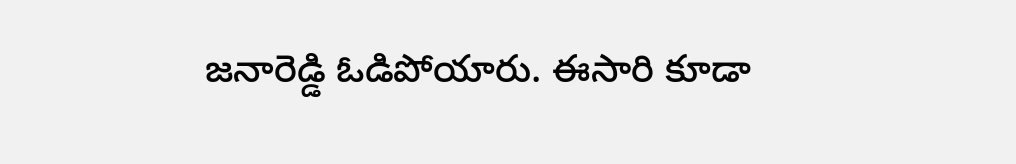జనారెడ్డి ఓడిపోయారు. ఈసారి కూడా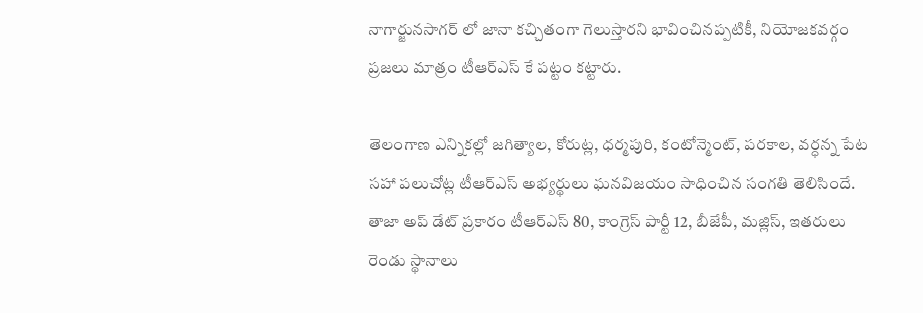నాగార్జునసాగర్ లో జానా కచ్చితంగా గెలుస్తారని భావించినప్పటికీ, నియోజకవర్గం ప్రజలు మాత్రం టీఆర్ఎస్ కే పట్టం కట్టారు.

తెలంగాణ ఎన్నికల్లో జగిత్యాల, కోరుట్ల, ధర్మపురి, కంటోన్మెంట్, పరకాల, వర్ధన్న పేట సహా పలుచోట్ల టీఆర్ఎస్ అభ్యర్థులు ఘనవిజయం సాధించిన సంగతి తెలిసిందే. తాజా అప్ డేట్ ప్రకారం టీఆర్ఎస్ 80, కాంగ్రెస్ పార్టీ 12, బీజేపీ, మజ్లిస్, ఇతరులు రెండు స్థానాలు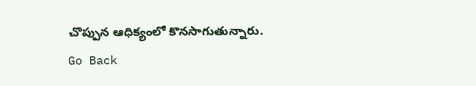చొప్పున ఆధిక్యంలో కొనసాగుతున్నారు.
Go Back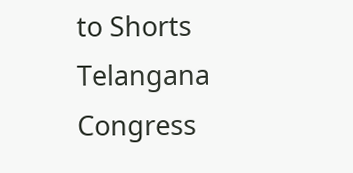to Shorts
Telangana
Congress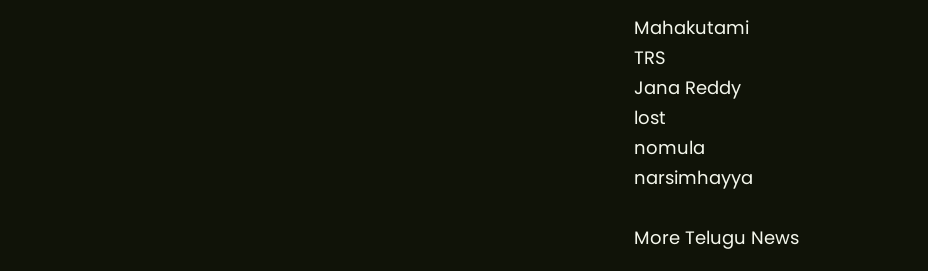Mahakutami
TRS
Jana Reddy
lost
nomula
narsimhayya

More Telugu News